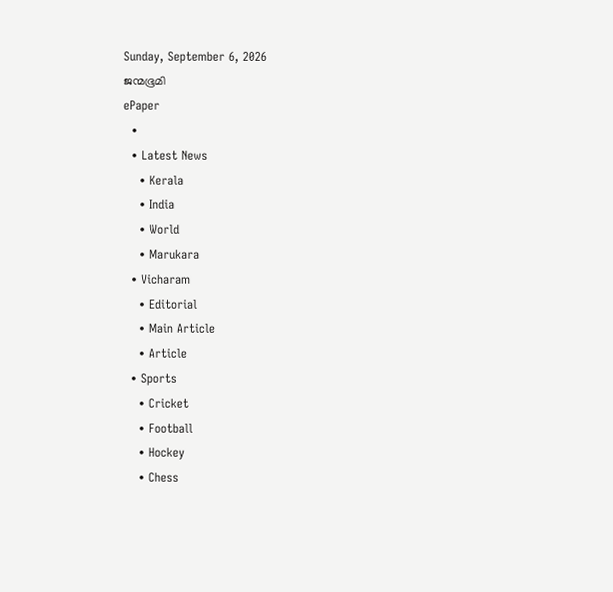Sunday, September 6, 2026
ജന്മഭൂമി
ePaper
  •
  • Latest News
    • Kerala
    • India
    • World
    • Marukara
  • Vicharam
    • Editorial
    • Main Article
    • Article
  • Sports
    • Cricket
    • Football
    • Hockey
    • Chess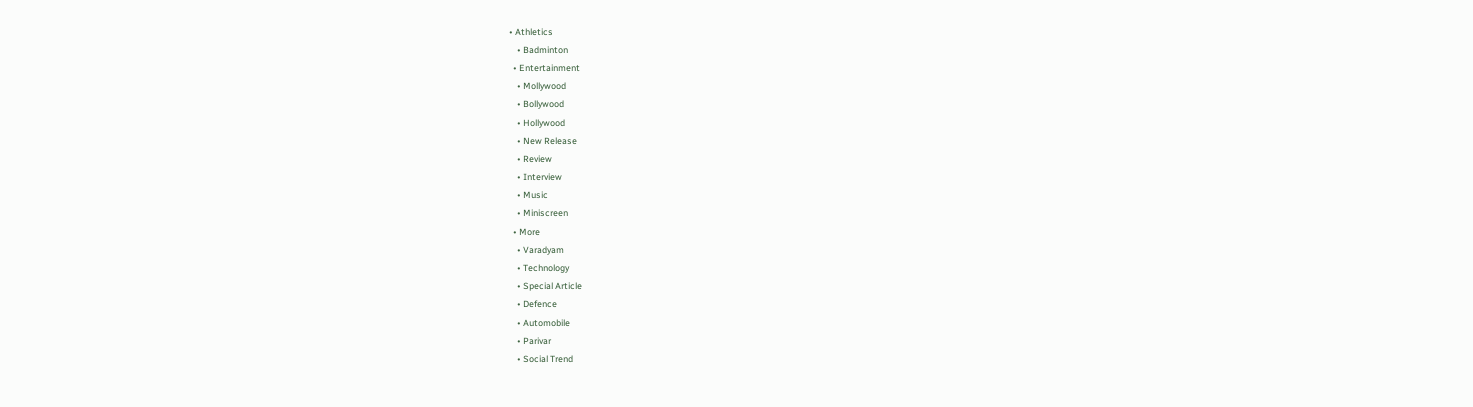• Athletics
    • Badminton
  • Entertainment
    • Mollywood
    • Bollywood
    • Hollywood
    • New Release
    • Review
    • Interview
    • Music
    • Miniscreen
  • More
    • Varadyam
    • Technology
    • Special Article
    • Defence
    • Automobile
    • Parivar
    • Social Trend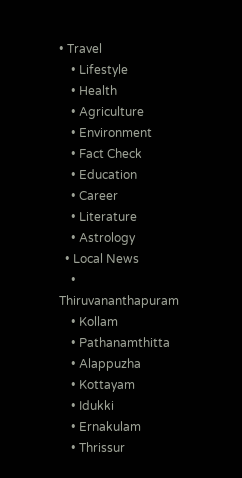• Travel
    • Lifestyle
    • Health
    • Agriculture
    • Environment
    • Fact Check
    • Education
    • Career
    • Literature
    • Astrology
  • Local News
    • Thiruvananthapuram
    • Kollam
    • Pathanamthitta
    • Alappuzha
    • Kottayam
    • Idukki
    • Ernakulam
    • Thrissur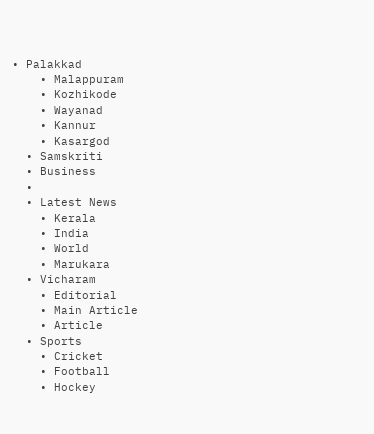• Palakkad
    • Malappuram
    • Kozhikode
    • Wayanad
    • Kannur
    • Kasargod
  • Samskriti
  • Business
  •
  • Latest News
    • Kerala
    • India
    • World
    • Marukara
  • Vicharam
    • Editorial
    • Main Article
    • Article
  • Sports
    • Cricket
    • Football
    • Hockey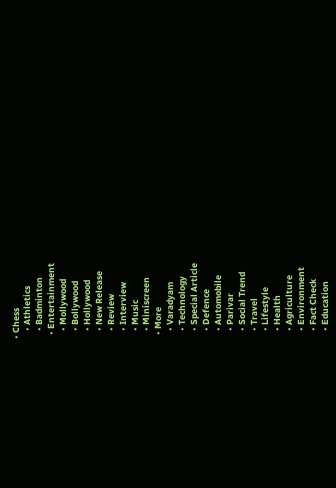• Chess
    • Athletics
    • Badminton
  • Entertainment
    • Mollywood
    • Bollywood
    • Hollywood
    • New Release
    • Review
    • Interview
    • Music
    • Miniscreen
  • More
    • Varadyam
    • Technology
    • Special Article
    • Defence
    • Automobile
    • Parivar
    • Social Trend
    • Travel
    • Lifestyle
    • Health
    • Agriculture
    • Environment
    • Fact Check
    • Education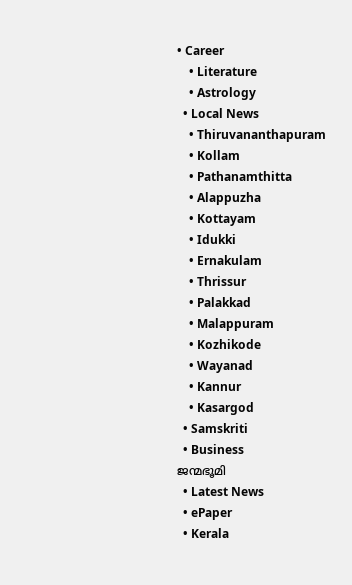• Career
    • Literature
    • Astrology
  • Local News
    • Thiruvananthapuram
    • Kollam
    • Pathanamthitta
    • Alappuzha
    • Kottayam
    • Idukki
    • Ernakulam
    • Thrissur
    • Palakkad
    • Malappuram
    • Kozhikode
    • Wayanad
    • Kannur
    • Kasargod
  • Samskriti
  • Business
ജന്മഭൂമി
  • Latest News
  • ePaper
  • Kerala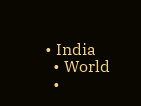• India
  • World
  •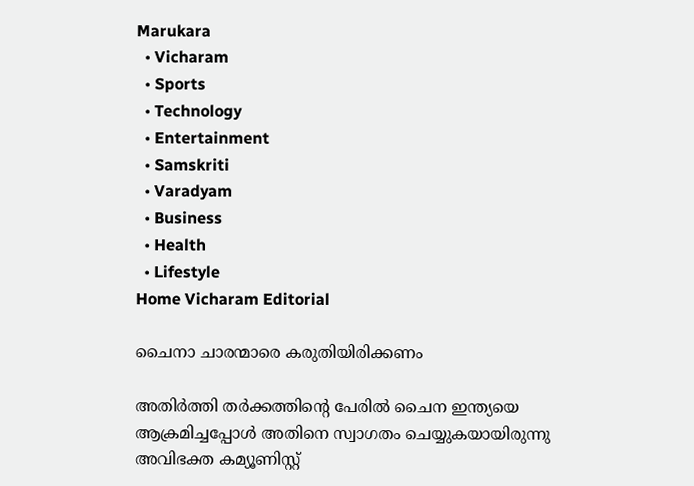Marukara
  • Vicharam
  • Sports
  • Technology
  • Entertainment
  • Samskriti
  • Varadyam
  • Business
  • Health
  • Lifestyle
Home Vicharam Editorial

ചൈനാ ചാരന്മാരെ കരുതിയിരിക്കണം

അതിര്‍ത്തി തര്‍ക്കത്തിന്റെ പേരില്‍ ചൈന ഇന്ത്യയെ ആക്രമിച്ചപ്പോള്‍ അതിനെ സ്വാഗതം ചെയ്യുകയായിരുന്നു അവിഭക്ത കമ്യൂണിസ്റ്റ്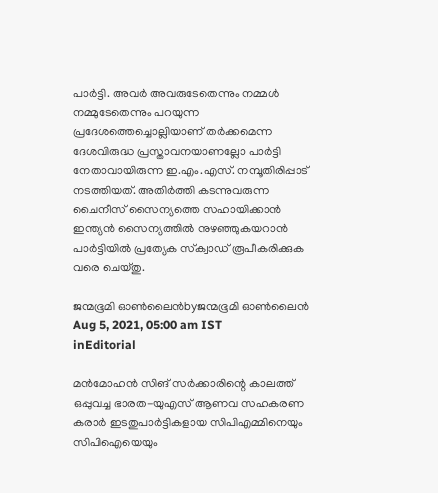പാര്‍ട്ടി. അവര്‍ അവരുടേതെന്നും നമ്മള്‍ നമ്മുടേതെന്നും പറയുന്ന പ്രദേശത്തെച്ചൊല്ലിയാണ് തര്‍ക്കമെന്ന ദേശവിരുദ്ധ പ്രസ്താവനയാണല്ലോ പാര്‍ട്ടി നേതാവായിരുന്ന ഇ.എം.എസ്. നമ്പൂതിരിപ്പാട് നടത്തിയത്. അതിര്‍ത്തി കടന്നുവരുന്ന ചൈനീസ് സൈന്യത്തെ സഹായിക്കാന്‍ ഇന്ത്യന്‍ സൈന്യത്തില്‍ നുഴഞ്ഞുകയറാന്‍ പാര്‍ട്ടിയില്‍ പ്രത്യേക സ്‌ക്വാഡ് രൂപീകരിക്കുക വരെ ചെയ്തു.

ജന്മഭൂമി ഓണ്‍ലൈന്‍byജന്മഭൂമി ഓണ്‍ലൈന്‍
Aug 5, 2021, 05:00 am IST
inEditorial

മന്‍മോഹന്‍ സിങ് സര്‍ക്കാരിന്റെ കാലത്ത് ഒപ്പുവച്ച ഭാരത-യുഎസ് ആണവ സഹകരണ കരാര്‍ ഇടതുപാര്‍ട്ടികളായ സിപിഎമ്മിനെയും സിപിഐയെയും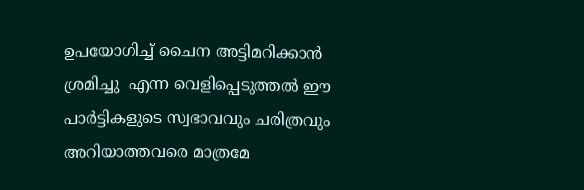ഉപയോഗിച്ച് ചൈന അട്ടിമറിക്കാന്‍ ശ്രമിച്ചു  എന്ന വെളിപ്പെടുത്തല്‍ ഈ പാര്‍ട്ടികളുടെ സ്വഭാവവും ചരിത്രവും അറിയാത്തവരെ മാത്രമേ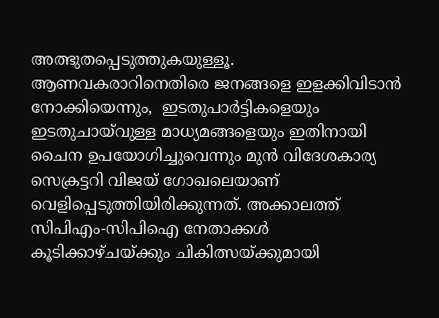അത്ഭുതപ്പെടുത്തുകയുള്ളൂ. ആണവകരാറിനെതിരെ ജനങ്ങളെ ഇളക്കിവിടാന്‍ നോക്കിയെന്നും,  ഇടതുപാര്‍ട്ടികളെയും ഇടതുചായ്‌വുള്ള മാധ്യമങ്ങളെയും ഇതിനായി ചൈന ഉപയോഗിച്ചുവെന്നും മുന്‍ വിദേശകാര്യ സെക്രട്ടറി വിജയ് ഗോഖലെയാണ് വെളിപ്പെടുത്തിയിരിക്കുന്നത്. അക്കാലത്ത് സിപിഎം-സിപിഐ നേതാക്കള്‍ കൂടിക്കാഴ്ചയ്‌ക്കും ചികിത്സയ്‌ക്കുമായി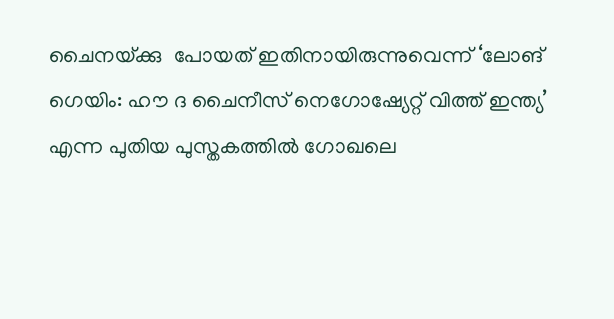ചൈനയ്‌ക്കു  പോയത് ഇതിനായിരുന്നുവെന്ന് ‘ലോങ് ഗെയിം: ഹൗ ദ ചൈനീസ് നെഗോഷ്യേറ്റ് വിത്ത് ഇന്ത്യ’ എന്ന പുതിയ പുസ്തകത്തില്‍ ഗോഖലെ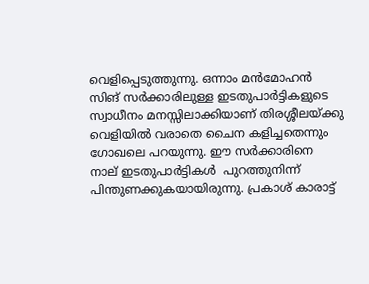വെളിപ്പെടുത്തുന്നു. ഒന്നാം മന്‍മോഹന്‍ സിങ് സര്‍ക്കാരിലുള്ള ഇടതുപാര്‍ട്ടികളുടെ സ്വാധീനം മനസ്സിലാക്കിയാണ് തിരശ്ശീലയ്‌ക്കു വെളിയില്‍ വരാതെ ചൈന കളിച്ചതെന്നും ഗോഖലെ പറയുന്നു. ഈ സര്‍ക്കാരിനെ  നാല് ഇടതുപാര്‍ട്ടികള്‍  പുറത്തുനിന്ന് പിന്തുണക്കുകയായിരുന്നു. പ്രകാശ് കാരാട്ട്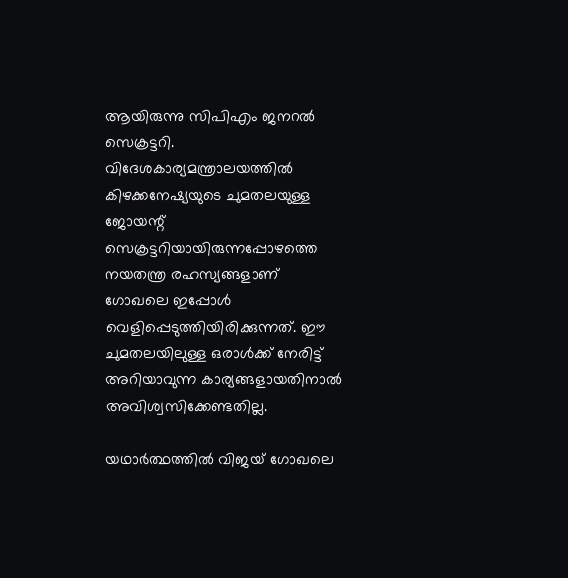ആയിരുന്നു സിപിഎം ജനറല്‍ സെക്രട്ടറി. വിദേശകാര്യമന്ത്രാലയത്തില്‍ കിഴക്കനേഷ്യയുടെ ചുമതലയുള്ള ജോയന്റ് സെക്രട്ടറിയായിരുന്നപ്പോഴത്തെ നയതന്ത്ര രഹസ്യങ്ങളാണ് ഗോഖലെ ഇപ്പോള്‍ വെളിപ്പെടുത്തിയിരിക്കുന്നത്. ഈ ചുമതലയിലുള്ള ഒരാള്‍ക്ക് നേരിട്ട് അറിയാവുന്ന കാര്യങ്ങളായതിനാല്‍ അവിശ്വസിക്കേണ്ടതില്ല.

യഥാര്‍ത്ഥത്തില്‍ വിജയ് ഗോഖലെ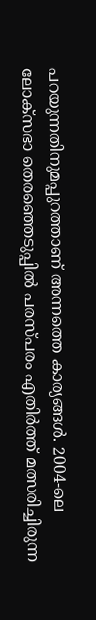പറയുന്നതിനുമപ്പുറത്താണ് അന്നത്തെ കാര്യങ്ങള്‍. 2004-ലെ ലോക്‌സഭാ തെരഞ്ഞെടുപ്പില്‍ പരസ്പരം എതിര്‍ത്ത് മത്സരിച്ചിരുന്ന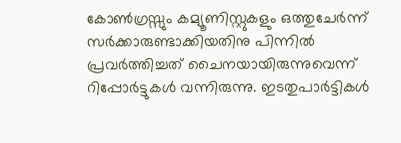കോണ്‍ഗ്രസ്സും കമ്യൂണിസ്റ്റുകളും ഒത്തുചേര്‍ന്ന് സര്‍ക്കാരുണ്ടാക്കിയതിനു പിന്നില്‍ പ്രവര്‍ത്തിച്ചത് ചൈനയായിരുന്നുവെന്ന് റിപ്പോര്‍ട്ടുകള്‍ വന്നിരുന്നു. ഇടതുപാര്‍ട്ടികള്‍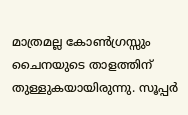മാത്രമല്ല കോണ്‍ഗ്രസ്സും ചൈനയുടെ താളത്തിന് തുള്ളുകയായിരുന്നു. സൂപ്പര്‍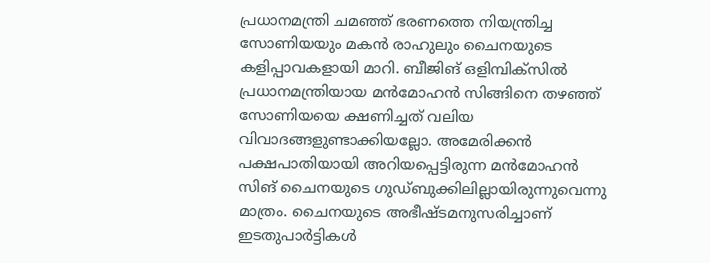പ്രധാനമന്ത്രി ചമഞ്ഞ് ഭരണത്തെ നിയന്ത്രിച്ച സോണിയയും മകന്‍ രാഹുലും ചൈനയുടെ കളിപ്പാവകളായി മാറി. ബീജിങ് ഒളിമ്പിക്‌സില്‍ പ്രധാനമന്ത്രിയായ മന്‍മോഹന്‍ സിങ്ങിനെ തഴഞ്ഞ് സോണിയയെ ക്ഷണിച്ചത് വലിയ വിവാദങ്ങളുണ്ടാക്കിയല്ലോ. അമേരിക്കന്‍ പക്ഷപാതിയായി അറിയപ്പെട്ടിരുന്ന മന്‍മോഹന്‍ സിങ് ചൈനയുടെ ഗുഡ്ബുക്കിലില്ലായിരുന്നുവെന്നു മാത്രം. ചൈനയുടെ അഭീഷ്ടമനുസരിച്ചാണ് ഇടതുപാര്‍ട്ടികള്‍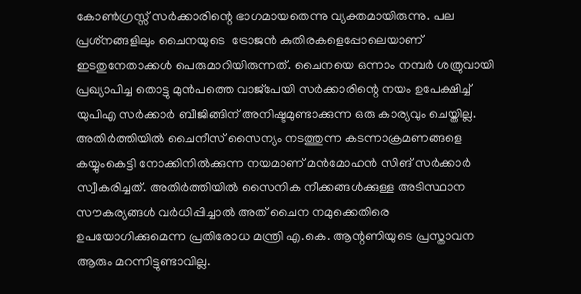കോണ്‍ഗ്രസ്സ് സര്‍ക്കാരിന്റെ ഭാഗമായതെന്നു വ്യക്തമായിരുന്നു. പല പ്രശ്‌നങ്ങളിലും ചൈനയുടെ  ട്രോജന്‍ കുതിരകളെപ്പോലെയാണ് ഇടതുനേതാക്കള്‍ പെരുമാറിയിരുന്നത്. ചൈനയെ ഒന്നാം നമ്പര്‍ ശത്രുവായി പ്രഖ്യാപിച്ച തൊട്ടു മുന്‍പത്തെ വാജ്‌പേയി സര്‍ക്കാരിന്റെ നയം ഉപേക്ഷിച്ച് യുപിഎ സര്‍ക്കാര്‍ ബീജിങ്ങിന് അനിഷ്ടമുണ്ടാക്കുന്ന ഒരു കാര്യവും ചെയ്തില്ല. അതിര്‍ത്തിയില്‍ ചൈനീസ് സൈന്യം നടത്തുന്ന കടന്നാക്രമണങ്ങളെ കയ്യുംകെട്ടി നോക്കിനില്‍ക്കുന്ന നയമാണ് മന്‍മോഹന്‍ സിങ് സര്‍ക്കാര്‍  സ്വീകരിച്ചത്. അതിര്‍ത്തിയില്‍ സൈനിക നീക്കങ്ങള്‍ക്കുള്ള അടിസ്ഥാന സൗകര്യങ്ങള്‍ വര്‍ധിപ്പിച്ചാല്‍ അത് ചൈന നമുക്കെതിരെ ഉപയോഗിക്കുമെന്ന പ്രതിരോധ മന്ത്രി എ.കെ. ആന്റണിയുടെ പ്രസ്താവന ആരും മറന്നിട്ടുണ്ടാവില്ല.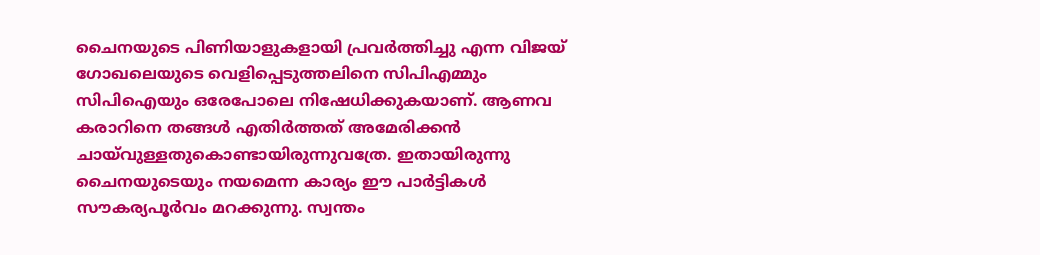ചൈനയുടെ പിണിയാളുകളായി പ്രവര്‍ത്തിച്ചു എന്ന വിജയ് ഗോഖലെയുടെ വെളിപ്പെടുത്തലിനെ സിപിഎമ്മും സിപിഐയും ഒരേപോലെ നിഷേധിക്കുകയാണ്. ആണവ കരാറിനെ തങ്ങള്‍ എതിര്‍ത്തത് അമേരിക്കന്‍ ചായ്‌വുള്ളതുകൊണ്ടായിരുന്നുവത്രേ. ഇതായിരുന്നു ചൈനയുടെയും നയമെന്ന കാര്യം ഈ പാര്‍ട്ടികള്‍ സൗകര്യപൂര്‍വം മറക്കുന്നു. സ്വന്തം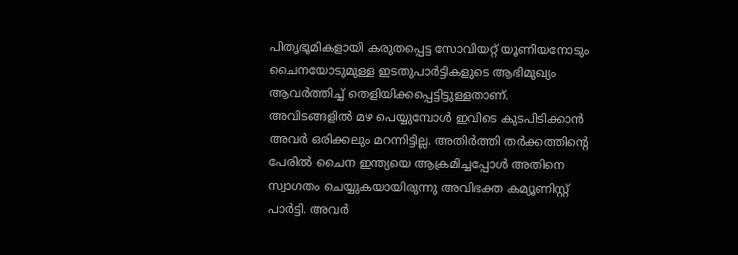പിതൃഭൂമികളായി കരുതപ്പെട്ട സോവിയറ്റ് യൂണിയനോടും ചൈനയോടുമുള്ള ഇടതുപാര്‍ട്ടികളുടെ ആഭിമുഖ്യം ആവര്‍ത്തിച്ച് തെളിയിക്കപ്പെട്ടിട്ടുള്ളതാണ്. അവിടങ്ങളില്‍ മഴ പെയ്യുമ്പോള്‍ ഇവിടെ കുടപിടിക്കാന്‍ അവര്‍ ഒരിക്കലും മറന്നിട്ടില്ല. അതിര്‍ത്തി തര്‍ക്കത്തിന്റെ പേരില്‍ ചൈന ഇന്ത്യയെ ആക്രമിച്ചപ്പോള്‍ അതിനെ സ്വാഗതം ചെയ്യുകയായിരുന്നു അവിഭക്ത കമ്യൂണിസ്റ്റ് പാര്‍ട്ടി. അവര്‍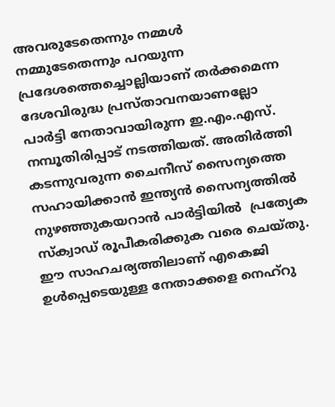അവരുടേതെന്നും നമ്മള്‍ നമ്മുടേതെന്നും പറയുന്ന പ്രദേശത്തെച്ചൊല്ലിയാണ് തര്‍ക്കമെന്ന ദേശവിരുദ്ധ പ്രസ്താവനയാണല്ലോ പാര്‍ട്ടി നേതാവായിരുന്ന ഇ.എം.എസ്. നമ്പൂതിരിപ്പാട് നടത്തിയത്. അതിര്‍ത്തി കടന്നുവരുന്ന ചൈനീസ് സൈന്യത്തെ സഹായിക്കാന്‍ ഇന്ത്യന്‍ സൈന്യത്തില്‍ നുഴഞ്ഞുകയറാന്‍ പാര്‍ട്ടിയില്‍  പ്രത്യേക സ്‌ക്വാഡ് രൂപീകരിക്കുക വരെ ചെയ്തു. ഈ സാഹചര്യത്തിലാണ് എകെജി ഉള്‍പ്പെടെയുള്ള നേതാക്കളെ നെഹ്‌റു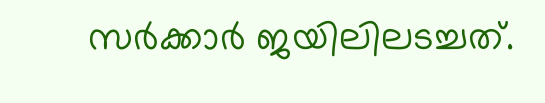സര്‍ക്കാര്‍ ജയിലിലടച്ചത്.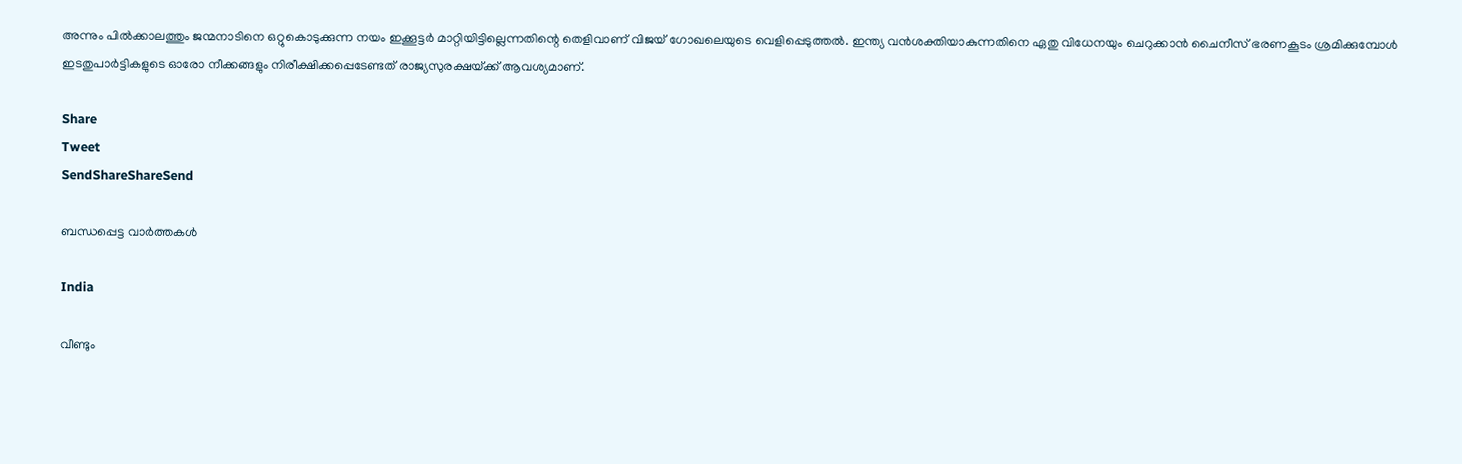അന്നും പില്‍ക്കാലത്തും ജന്മനാടിനെ ഒറ്റുകൊടുക്കുന്ന നയം ഇക്കൂട്ടര്‍ മാറ്റിയിട്ടില്ലെന്നതിന്റെ തെളിവാണ് വിജയ് ഗോഖലെയുടെ വെളിപ്പെടുത്തല്‍. ഇന്ത്യ വന്‍ശക്തിയാകുന്നതിനെ ഏതു വിധേനയും ചെറുക്കാന്‍ ചൈനീസ് ഭരണകൂടം ശ്രമിക്കുമ്പോള്‍ ഇടതുപാര്‍ട്ടികളുടെ ഓരോ നീക്കങ്ങളും നിരീക്ഷിക്കപ്പെടേണ്ടത് രാജ്യസുരക്ഷയ്‌ക്ക് ആവശ്യമാണ്.

Share
Tweet
SendShareShareSend

ബന്ധപ്പെട്ട വാര്‍ത്തകള്‍

India

വീണ്ടും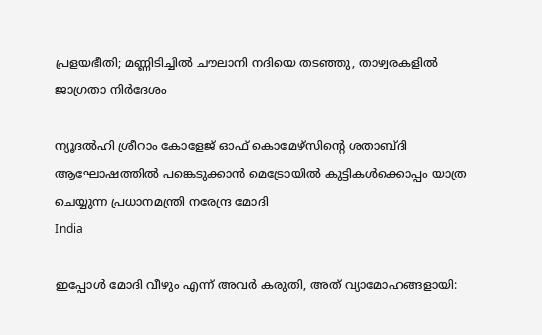പ്രളയഭീതി; മണ്ണിടിച്ചില്‍ ചൗലാനി നദിയെ തടഞ്ഞു, താഴ്വരകളില്‍ ജാഗ്രതാ നിര്‍ദേശം

ന്യൂദല്‍ഹി ശ്രീറാം കോളേജ് ഓഫ് കൊമേഴ്‌സിന്റെ ശതാബ്ദി ആഘോഷത്തില്‍ പങ്കെടുക്കാന്‍ മെട്രോയില്‍ കുട്ടികള്‍ക്കൊപ്പം യാത്ര ചെയ്യുന്ന പ്രധാനമന്ത്രി നരേന്ദ്ര മോദി
India

ഇപ്പോള്‍ മോദി വീഴും എന്ന് അവര്‍ കരുതി, അത് വ്യാമോഹങ്ങളായി: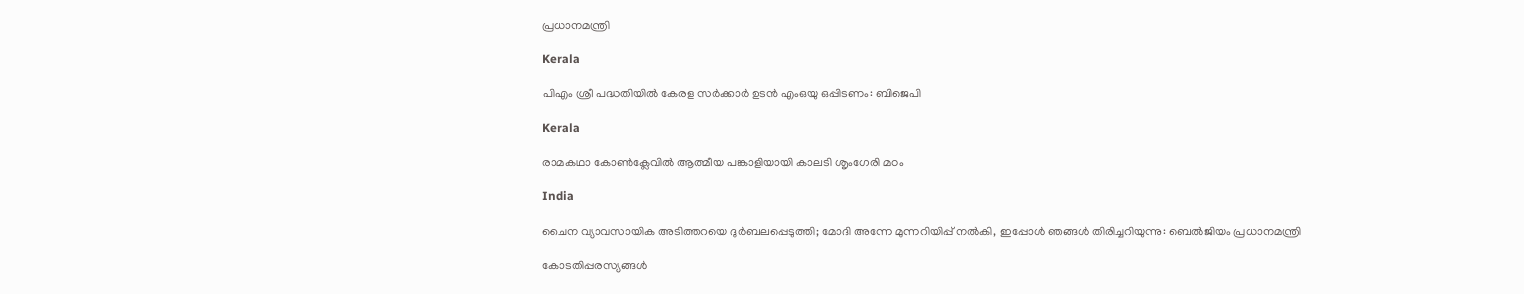പ്രധാനമന്ത്രി

Kerala

പിഎം ശ്രീ പദ്ധതിയിൽ കേരള സർക്കാർ ഉടൻ എംഒയു ഒപ്പിടണം: ബിജെപി

Kerala

രാമകഥാ കോണ്‍ക്ലേവില്‍ ആത്മീയ പങ്കാളിയായി കാലടി ശൃംഗേരി മഠം

India

ചൈന വ്യാവസായിക അടിത്തറയെ ദുര്‍ബലപ്പെടുത്തി; മോദി അന്നേ മുന്നറിയിപ്പ് നല്‍കി, ഇപ്പോള്‍ ഞങ്ങള്‍ തിരിച്ചറിയുന്നു: ബെല്‍ജിയം പ്രധാനമന്ത്രി

കോടതിപ്പരസ്യങ്ങള്‍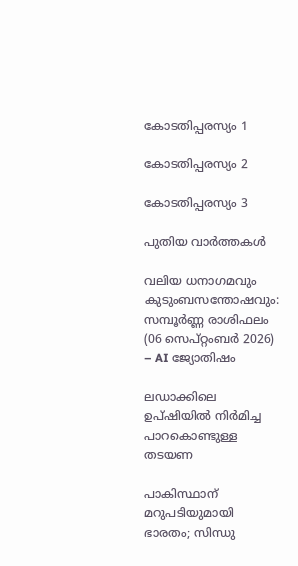കോടതിപ്പരസ്യം 1

കോടതിപ്പരസ്യം 2

കോടതിപ്പരസ്യം 3

പുതിയ വാര്‍ത്തകള്‍

വലിയ ധനാഗമവും കുടുംബസന്തോഷവും: സമ്പൂർണ്ണ രാശിഫലം (06 സെപ്റ്റംബർ 2026) – AI ജ്യോതിഷം

ലഡാക്കിലെ ഉപ്ഷിയില്‍ നിര്‍മിച്ച പാറകൊണ്ടുള്ള തടയണ

പാകിസ്ഥാന് മറുപടിയുമായി ഭാരതം; സിന്ധു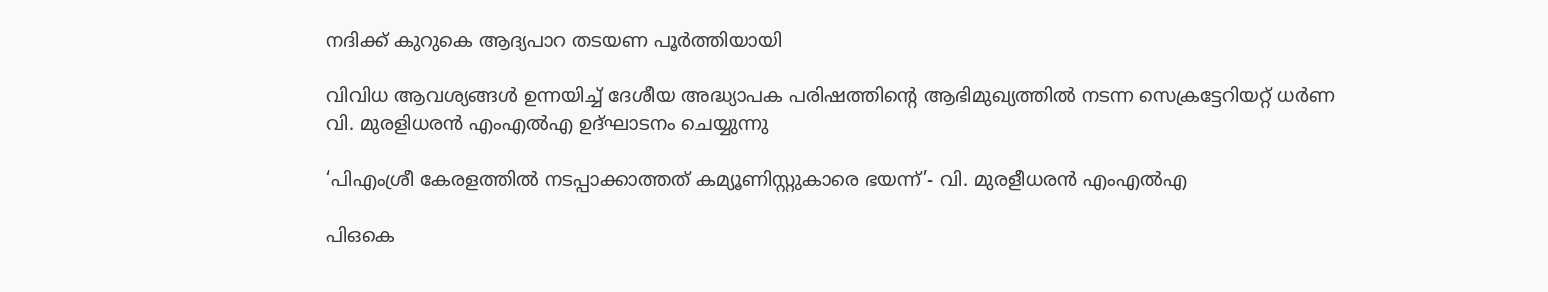നദിക്ക് കുറുകെ ആദ്യപാറ തടയണ പൂര്‍ത്തിയായി

വിവിധ ആവശ്യങ്ങള്‍ ഉന്നയിച്ച് ദേശീയ അദ്ധ്യാപക പരിഷത്തിന്റെ ആഭിമുഖ്യത്തില്‍ നടന്ന സെക്രട്ടേറിയറ്റ് ധര്‍ണ
വി. മുരളിധരന്‍ എംഎല്‍എ ഉദ്ഘാടനം ചെയ്യുന്നു

‘പിഎംശ്രീ കേരളത്തില്‍ നടപ്പാക്കാത്തത് കമ്യൂണിസ്റ്റുകാരെ ഭയന്ന്’- വി. മുരളീധരന്‍ എംഎല്‍എ

പിഒകെ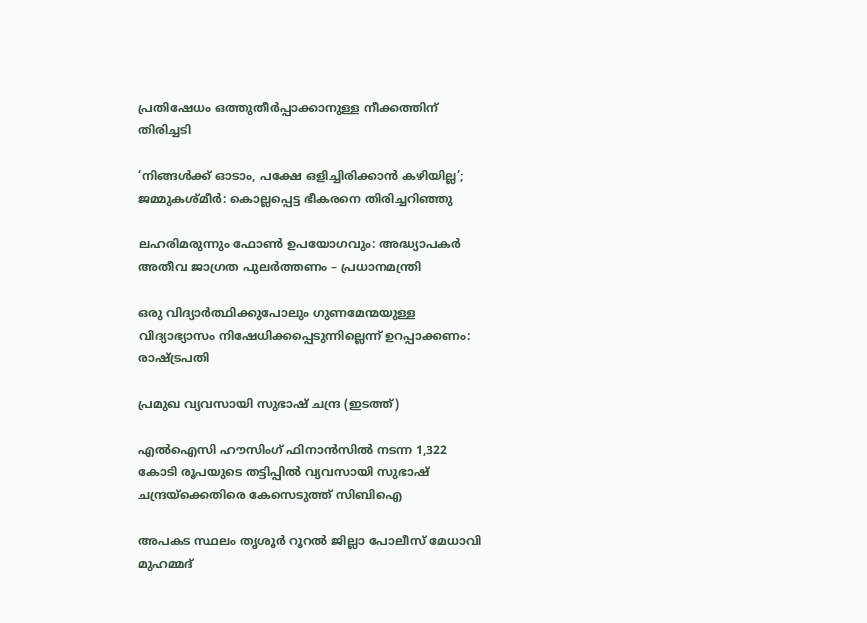പ്രതിഷേധം ഒത്തുതീര്‍പ്പാക്കാനുള്ള നീക്കത്തിന് തിരിച്ചടി

‘നിങ്ങള്‍ക്ക് ഓടാം, പക്ഷേ ഒളിച്ചിരിക്കാന്‍ കഴിയില്ല’; ജമ്മുകശ്മീര്‍: കൊല്ലപ്പെട്ട ഭീകരനെ തിരിച്ചറിഞ്ഞു

ലഹരിമരുന്നും ഫോണ്‍ ഉപയോഗവും: അദ്ധ്യാപകര്‍ അതീവ ജാഗ്രത പുലര്‍ത്തണം – പ്രധാനമന്ത്രി

ഒരു വിദ്യാര്‍ത്ഥിക്കുപോലും ഗുണമേന്മയുള്ള വിദ്യാഭ്യാസം നിഷേധിക്കപ്പെടുന്നില്ലെന്ന് ഉറപ്പാക്കണം: രാഷ്‌ട്രപതി

പ്രമുഖ വ്യവസായി സുഭാഷ് ചന്ദ്ര (ഇടത്ത്)

എൽഐസി ഹൗസിംഗ് ഫിനാൻസിൽ നടന്ന 1,322 കോടി രൂപയുടെ തട്ടിപ്പിൽ വ്യവസായി സുഭാഷ് ചന്ദ്രയ്‌ക്കെതിരെ കേസെടുത്ത് സിബിഐ

അപകട സ്ഥലം തൃശൂര്‍ റൂറല്‍ ജില്ലാ പോലീസ് മേധാവി
മുഹമ്മദ്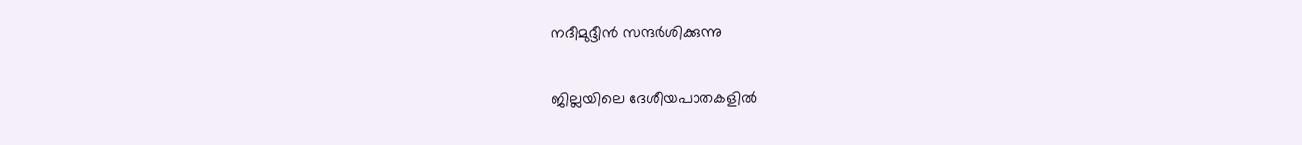നദീമുദ്ദീന്‍ സന്ദര്‍ശിക്കുന്നു

ജില്ലയിലെ ദേശീയപാതകളില്‍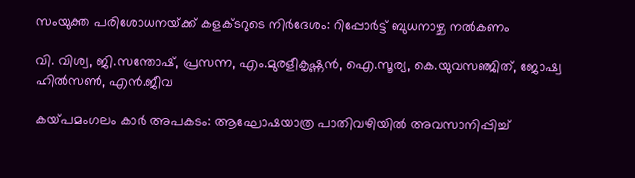സംയുക്ത പരിശോധനയ്‌ക്ക് കളക്ടറുടെ നിര്‍ദേശം: റിപ്പോര്‍ട്ട് ബുധനാഴ്ച നല്‍കണം

വി. വിശ്വ, ജി.സന്തോഷ്, പ്രസന്ന, എം.മുരളീകൃഷ്ണന്‍, ഐ.സൂര്യ, കെ.യുവസഞ്ജിത്, ജോഷ്വ ഹില്‍സണ്‍, എന്‍.ജീവ

കയ്‌പമംഗലം കാര്‍ അപകടം: ആഘോഷയാത്ര പാതിവഴിയില്‍ അവസാനിപ്പിച്ച്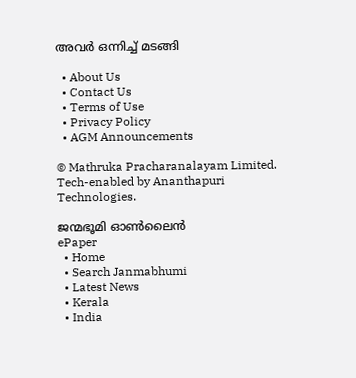അവര്‍ ഒന്നിച്ച് മടങ്ങി

  • About Us
  • Contact Us
  • Terms of Use
  • Privacy Policy
  • AGM Announcements

© Mathruka Pracharanalayam Limited.
Tech-enabled by Ananthapuri Technologies.

ജന്മഭൂമി ഓണ്‍ലൈന്‍
ePaper
  • Home
  • Search Janmabhumi
  • Latest News
  • Kerala
  • India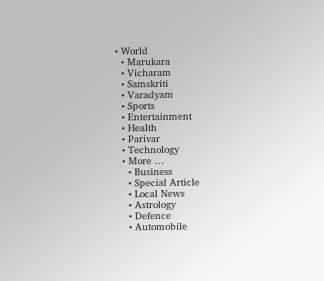• World
  • Marukara
  • Vicharam
  • Samskriti
  • Varadyam
  • Sports
  • Entertainment
  • Health
  • Parivar
  • Technology
  • More …
    • Business
    • Special Article
    • Local News
    • Astrology
    • Defence
    • Automobile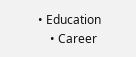• Education
    • Career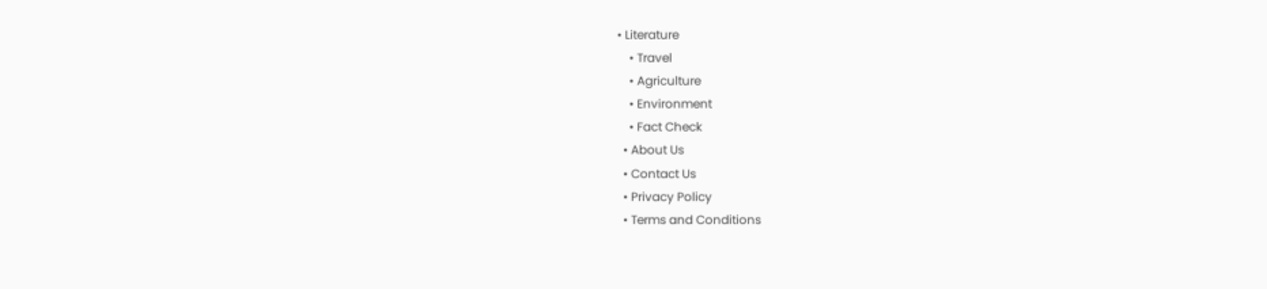• Literature
    • Travel
    • Agriculture
    • Environment
    • Fact Check
  • About Us
  • Contact Us
  • Privacy Policy
  • Terms and Conditions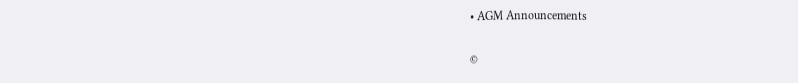• AGM Announcements

©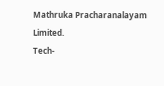Mathruka Pracharanalayam Limited.
Tech-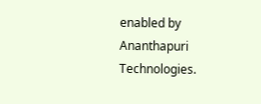enabled by Ananthapuri Technologies.